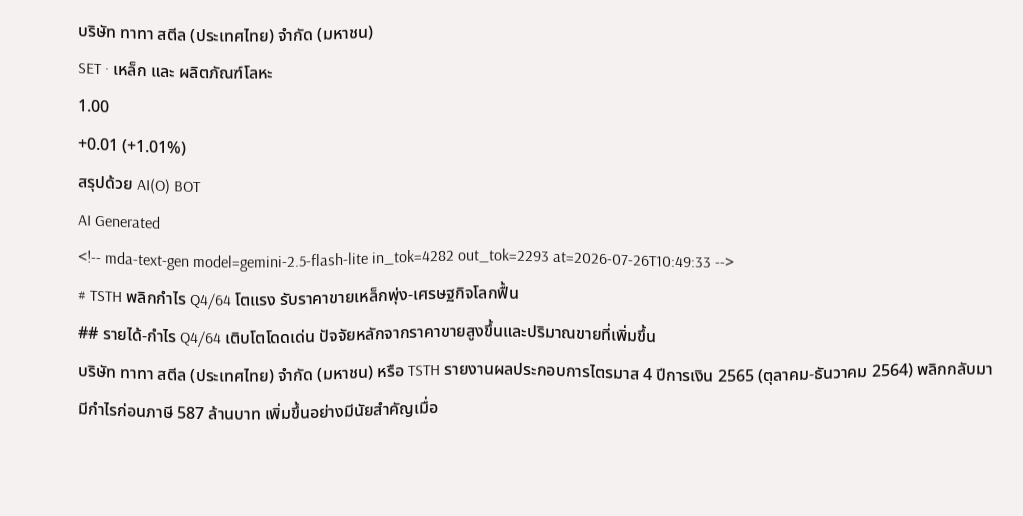บริษัท ทาทา สตีล (ประเทศไทย) จำกัด (มหาชน)
SET · เหล็ก และ ผลิตภัณฑ์โลหะ
1.00
+0.01 (+1.01%)
สรุปด้วย AI(O) BOT
AI Generated
<!-- mda-text-gen model=gemini-2.5-flash-lite in_tok=4282 out_tok=2293 at=2026-07-26T10:49:33 -->
# TSTH พลิกกำไร Q4/64 โตแรง รับราคาขายเหล็กพุ่ง-เศรษฐกิจโลกฟื้น
## รายได้-กำไร Q4/64 เติบโตโดดเด่น ปัจจัยหลักจากราคาขายสูงขึ้นและปริมาณขายที่เพิ่มขึ้น
บริษัท ทาทา สตีล (ประเทศไทย) จำกัด (มหาชน) หรือ TSTH รายงานผลประกอบการไตรมาส 4 ปีการเงิน 2565 (ตุลาคม-ธันวาคม 2564) พลิกกลับมามีกำไรก่อนภาษี 587 ล้านบาท เพิ่มขึ้นอย่างมีนัยสำคัญเมื่อ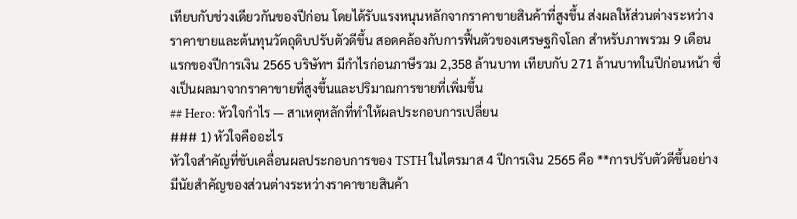เทียบกับช่วงเดียวกันของปีก่อน โดยได้รับแรงหนุนหลักจากราคาขายสินค้าที่สูงขึ้น ส่งผลให้ส่วนต่างระหว่างราคาขายและต้นทุนวัตถุดิบปรับตัวดีขึ้น สอดคล้องกับการฟื้นตัวของเศรษฐกิจโลก สำหรับภาพรวม 9 เดือนแรกของปีการเงิน 2565 บริษัทฯ มีกำไรก่อนภาษีรวม 2,358 ล้านบาท เทียบกับ 271 ล้านบาทในปีก่อนหน้า ซึ่งเป็นผลมาจากราคาขายที่สูงขึ้นและปริมาณการขายที่เพิ่มขึ้น
## Hero: หัวใจกำไร — สาเหตุหลักที่ทำให้ผลประกอบการเปลี่ยน
### 1) หัวใจคืออะไร
หัวใจสำคัญที่ขับเคลื่อนผลประกอบการของ TSTH ในไตรมาส 4 ปีการเงิน 2565 คือ **การปรับตัวดีขึ้นอย่างมีนัยสำคัญของส่วนต่างระหว่างราคาขายสินค้า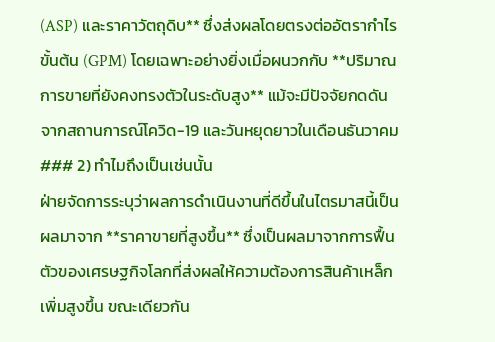(ASP) และราคาวัตถุดิบ** ซึ่งส่งผลโดยตรงต่ออัตรากำไรขั้นต้น (GPM) โดยเฉพาะอย่างยิ่งเมื่อผนวกกับ **ปริมาณการขายที่ยังคงทรงตัวในระดับสูง** แม้จะมีปัจจัยกดดันจากสถานการณ์โควิด-19 และวันหยุดยาวในเดือนธันวาคม
### 2) ทำไมถึงเป็นเช่นนั้น
ฝ่ายจัดการระบุว่าผลการดำเนินงานที่ดีขึ้นในไตรมาสนี้เป็นผลมาจาก **ราคาขายที่สูงขึ้น** ซึ่งเป็นผลมาจากการฟื้นตัวของเศรษฐกิจโลกที่ส่งผลให้ความต้องการสินค้าเหล็กเพิ่มสูงขึ้น ขณะเดียวกัน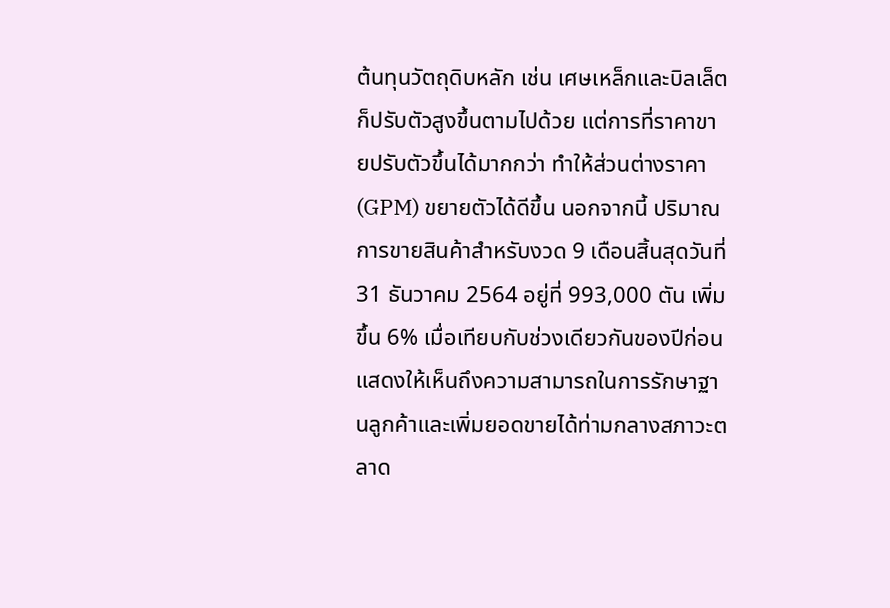ต้นทุนวัตถุดิบหลัก เช่น เศษเหล็กและบิลเล็ต ก็ปรับตัวสูงขึ้นตามไปด้วย แต่การที่ราคาขายปรับตัวขึ้นได้มากกว่า ทำให้ส่วนต่างราคา (GPM) ขยายตัวได้ดีขึ้น นอกจากนี้ ปริมาณการขายสินค้าสำหรับงวด 9 เดือนสิ้นสุดวันที่ 31 ธันวาคม 2564 อยู่ที่ 993,000 ตัน เพิ่มขึ้น 6% เมื่อเทียบกับช่วงเดียวกันของปีก่อน แสดงให้เห็นถึงความสามารถในการรักษาฐานลูกค้าและเพิ่มยอดขายได้ท่ามกลางสภาวะตลาด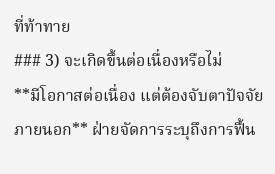ที่ท้าทาย
### 3) จะเกิดขึ้นต่อเนื่องหรือไม่
**มีโอกาสต่อเนื่อง แต่ต้องจับตาปัจจัยภายนอก** ฝ่ายจัดการระบุถึงการฟื้น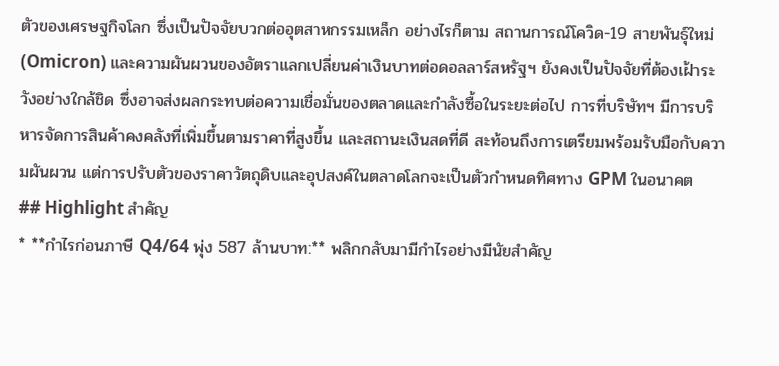ตัวของเศรษฐกิจโลก ซึ่งเป็นปัจจัยบวกต่ออุตสาหกรรมเหล็ก อย่างไรก็ตาม สถานการณ์โควิด-19 สายพันธุ์ใหม่ (Omicron) และความผันผวนของอัตราแลกเปลี่ยนค่าเงินบาทต่อดอลลาร์สหรัฐฯ ยังคงเป็นปัจจัยที่ต้องเฝ้าระวังอย่างใกล้ชิด ซึ่งอาจส่งผลกระทบต่อความเชื่อมั่นของตลาดและกำลังซื้อในระยะต่อไป การที่บริษัทฯ มีการบริหารจัดการสินค้าคงคลังที่เพิ่มขึ้นตามราคาที่สูงขึ้น และสถานะเงินสดที่ดี สะท้อนถึงการเตรียมพร้อมรับมือกับความผันผวน แต่การปรับตัวของราคาวัตถุดิบและอุปสงค์ในตลาดโลกจะเป็นตัวกำหนดทิศทาง GPM ในอนาคต
## Highlight สำคัญ
* **กำไรก่อนภาษี Q4/64 พุ่ง 587 ล้านบาท:** พลิกกลับมามีกำไรอย่างมีนัยสำคัญ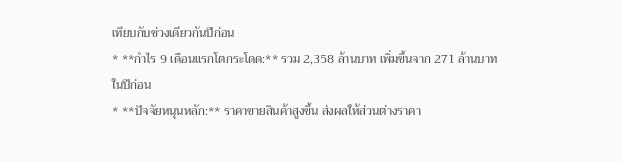เทียบกับช่วงเดียวกันปีก่อน
* **กำไร 9 เดือนแรกโตกระโดด:** รวม 2,358 ล้านบาท เพิ่มขึ้นจาก 271 ล้านบาทในปีก่อน
* **ปัจจัยหนุนหลัก:** ราคาขายสินค้าสูงขึ้น ส่งผลให้ส่วนต่างราคา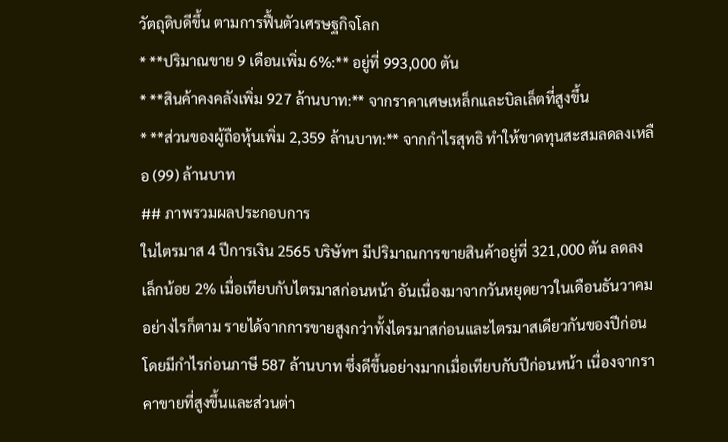วัตถุดิบดีขึ้น ตามการฟื้นตัวเศรษฐกิจโลก
* **ปริมาณขาย 9 เดือนเพิ่ม 6%:** อยู่ที่ 993,000 ตัน
* **สินค้าคงคลังเพิ่ม 927 ล้านบาท:** จากราคาเศษเหล็กและบิลเล็ตที่สูงขึ้น
* **ส่วนของผู้ถือหุ้นเพิ่ม 2,359 ล้านบาท:** จากกำไรสุทธิ ทำให้ขาดทุนสะสมลดลงเหลือ (99) ล้านบาท
## ภาพรวมผลประกอบการ
ในไตรมาส 4 ปีการเงิน 2565 บริษัทฯ มีปริมาณการขายสินค้าอยู่ที่ 321,000 ตัน ลดลงเล็กน้อย 2% เมื่อเทียบกับไตรมาสก่อนหน้า อันเนื่องมาจากวันหยุดยาวในเดือนธันวาคม อย่างไรก็ตาม รายได้จากการขายสูงกว่าทั้งไตรมาสก่อนและไตรมาสเดียวกันของปีก่อน โดยมีกำไรก่อนภาษี 587 ล้านบาท ซึ่งดีขึ้นอย่างมากเมื่อเทียบกับปีก่อนหน้า เนื่องจากราคาขายที่สูงขึ้นและส่วนต่า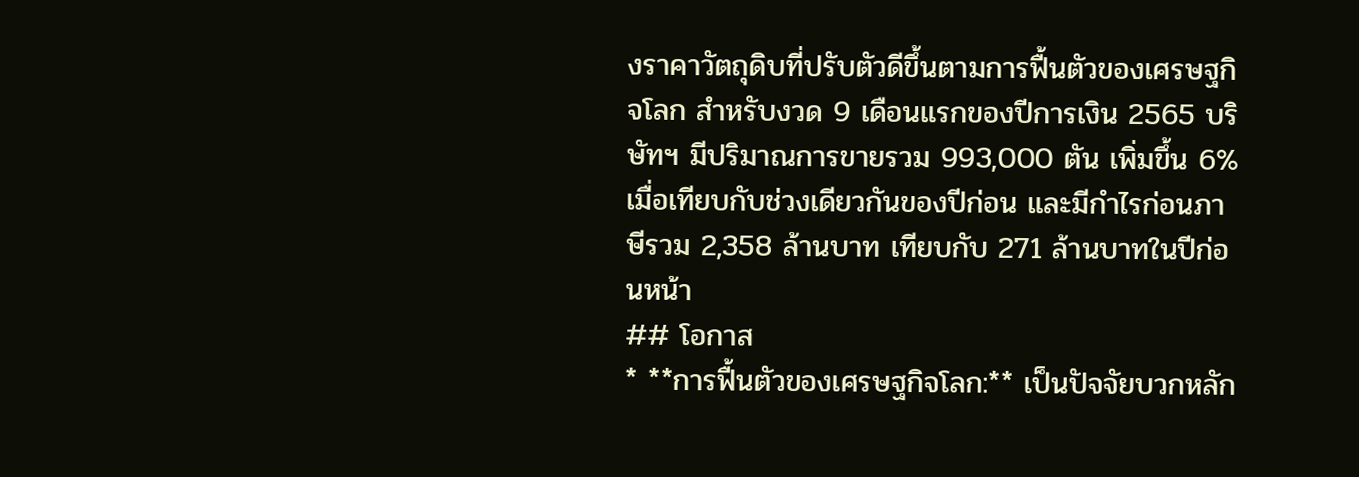งราคาวัตถุดิบที่ปรับตัวดีขึ้นตามการฟื้นตัวของเศรษฐกิจโลก สำหรับงวด 9 เดือนแรกของปีการเงิน 2565 บริษัทฯ มีปริมาณการขายรวม 993,000 ตัน เพิ่มขึ้น 6% เมื่อเทียบกับช่วงเดียวกันของปีก่อน และมีกำไรก่อนภาษีรวม 2,358 ล้านบาท เทียบกับ 271 ล้านบาทในปีก่อนหน้า
## โอกาส
* **การฟื้นตัวของเศรษฐกิจโลก:** เป็นปัจจัยบวกหลัก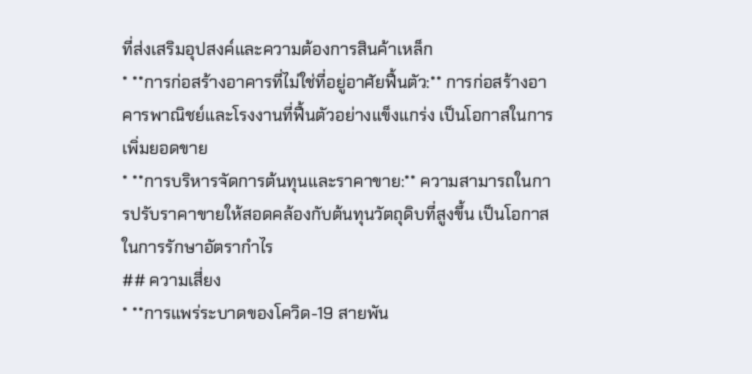ที่ส่งเสริมอุปสงค์และความต้องการสินค้าเหล็ก
* **การก่อสร้างอาคารที่ไม่ใช่ที่อยู่อาศัยฟื้นตัว:** การก่อสร้างอาคารพาณิชย์และโรงงานที่ฟื้นตัวอย่างแข็งแกร่ง เป็นโอกาสในการเพิ่มยอดขาย
* **การบริหารจัดการต้นทุนและราคาขาย:** ความสามารถในการปรับราคาขายให้สอดคล้องกับต้นทุนวัตถุดิบที่สูงขึ้น เป็นโอกาสในการรักษาอัตรากำไร
## ความเสี่ยง
* **การแพร่ระบาดของโควิด-19 สายพัน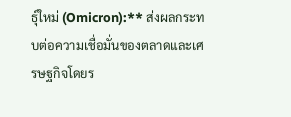ธุ์ใหม่ (Omicron):** ส่งผลกระทบต่อความเชื่อมั่นของตลาดและเศรษฐกิจโดยร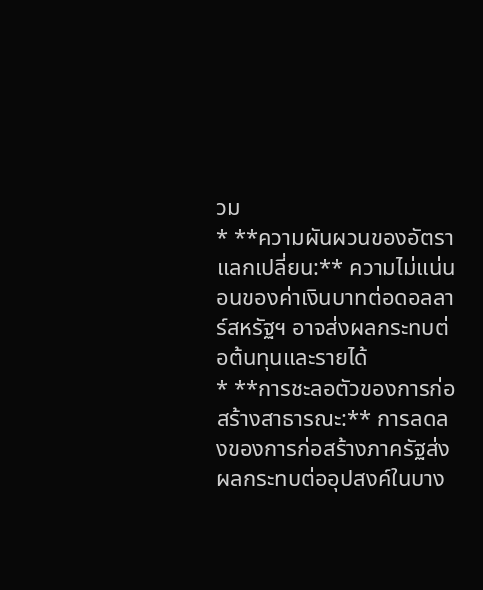วม
* **ความผันผวนของอัตราแลกเปลี่ยน:** ความไม่แน่นอนของค่าเงินบาทต่อดอลลาร์สหรัฐฯ อาจส่งผลกระทบต่อต้นทุนและรายได้
* **การชะลอตัวของการก่อสร้างสาธารณะ:** การลดลงของการก่อสร้างภาครัฐส่งผลกระทบต่ออุปสงค์ในบาง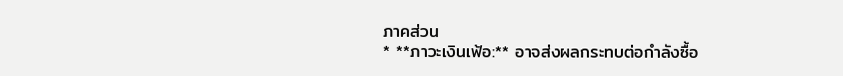ภาคส่วน
* **ภาวะเงินเฟ้อ:** อาจส่งผลกระทบต่อกำลังซื้อ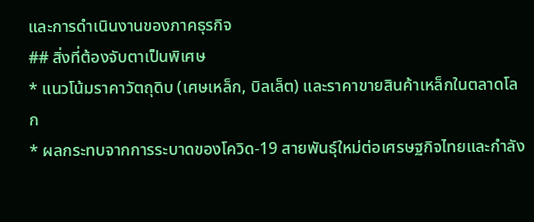และการดำเนินงานของภาคธุรกิจ
## สิ่งที่ต้องจับตาเป็นพิเศษ
* แนวโน้มราคาวัตถุดิบ (เศษเหล็ก, บิลเล็ต) และราคาขายสินค้าเหล็กในตลาดโลก
* ผลกระทบจากการระบาดของโควิด-19 สายพันธุ์ใหม่ต่อเศรษฐกิจไทยและกำลัง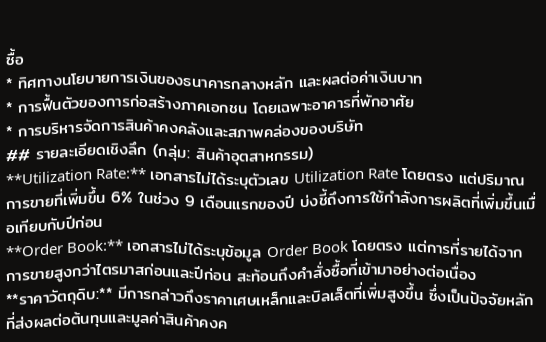ซื้อ
* ทิศทางนโยบายการเงินของธนาคารกลางหลัก และผลต่อค่าเงินบาท
* การฟื้นตัวของการก่อสร้างภาคเอกชน โดยเฉพาะอาคารที่พักอาศัย
* การบริหารจัดการสินค้าคงคลังและสภาพคล่องของบริษัท
## รายละเอียดเชิงลึก (กลุ่ม: สินค้าอุตสาหกรรม)
**Utilization Rate:** เอกสารไม่ได้ระบุตัวเลข Utilization Rate โดยตรง แต่ปริมาณการขายที่เพิ่มขึ้น 6% ในช่วง 9 เดือนแรกของปี บ่งชี้ถึงการใช้กำลังการผลิตที่เพิ่มขึ้นเมื่อเทียบกับปีก่อน
**Order Book:** เอกสารไม่ได้ระบุข้อมูล Order Book โดยตรง แต่การที่รายได้จากการขายสูงกว่าไตรมาสก่อนและปีก่อน สะท้อนถึงคำสั่งซื้อที่เข้ามาอย่างต่อเนื่อง
**ราคาวัตถุดิบ:** มีการกล่าวถึงราคาเศษเหล็กและบิลเล็ตที่เพิ่มสูงขึ้น ซึ่งเป็นปัจจัยหลักที่ส่งผลต่อต้นทุนและมูลค่าสินค้าคงค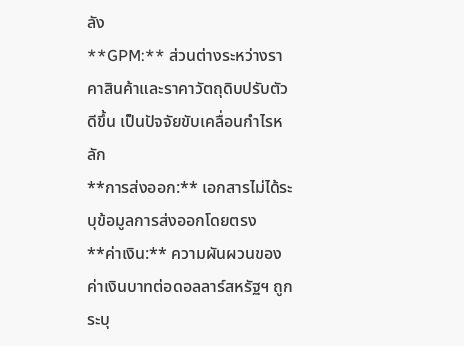ลัง
**GPM:** ส่วนต่างระหว่างราคาสินค้าและราคาวัตถุดิบปรับตัวดีขึ้น เป็นปัจจัยขับเคลื่อนกำไรหลัก
**การส่งออก:** เอกสารไม่ได้ระบุข้อมูลการส่งออกโดยตรง
**ค่าเงิน:** ความผันผวนของค่าเงินบาทต่อดอลลาร์สหรัฐฯ ถูกระบุ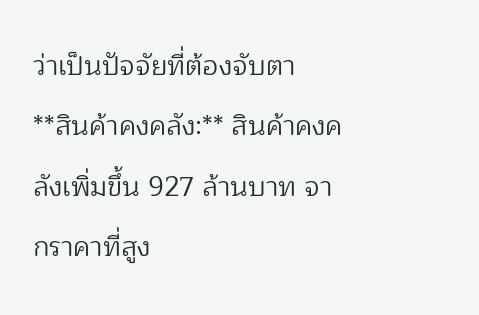ว่าเป็นปัจจัยที่ต้องจับตา
**สินค้าคงคลัง:** สินค้าคงคลังเพิ่มขึ้น 927 ล้านบาท จากราคาที่สูง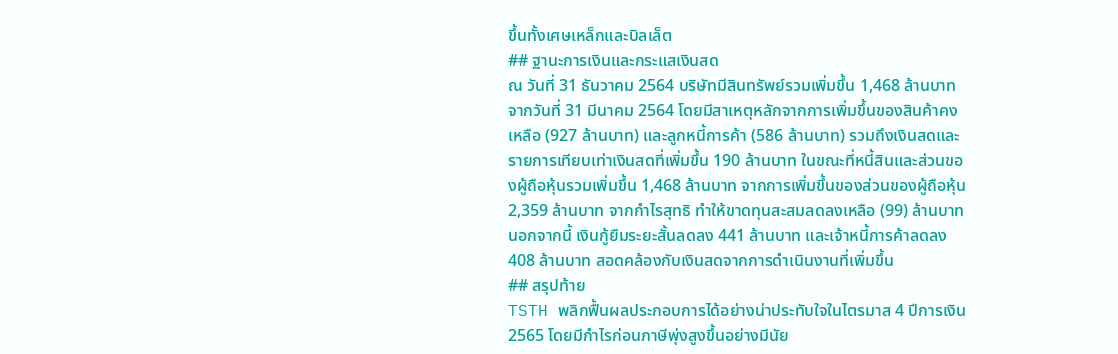ขึ้นทั้งเศษเหล็กและบิลเล็ต
## ฐานะการเงินและกระแสเงินสด
ณ วันที่ 31 ธันวาคม 2564 บริษัทมีสินทรัพย์รวมเพิ่มขึ้น 1,468 ล้านบาท จากวันที่ 31 มีนาคม 2564 โดยมีสาเหตุหลักจากการเพิ่มขึ้นของสินค้าคงเหลือ (927 ล้านบาท) และลูกหนี้การค้า (586 ล้านบาท) รวมถึงเงินสดและรายการเทียบเท่าเงินสดที่เพิ่มขึ้น 190 ล้านบาท ในขณะที่หนี้สินและส่วนของผู้ถือหุ้นรวมเพิ่มขึ้น 1,468 ล้านบาท จากการเพิ่มขึ้นของส่วนของผู้ถือหุ้น 2,359 ล้านบาท จากกำไรสุทธิ ทำให้ขาดทุนสะสมลดลงเหลือ (99) ล้านบาท นอกจากนี้ เงินกู้ยืมระยะสั้นลดลง 441 ล้านบาท และเจ้าหนี้การค้าลดลง 408 ล้านบาท สอดคล้องกับเงินสดจากการดำเนินงานที่เพิ่มขึ้น
## สรุปท้าย
TSTH พลิกฟื้นผลประกอบการได้อย่างน่าประทับใจในไตรมาส 4 ปีการเงิน 2565 โดยมีกำไรก่อนภาษีพุ่งสูงขึ้นอย่างมีนัย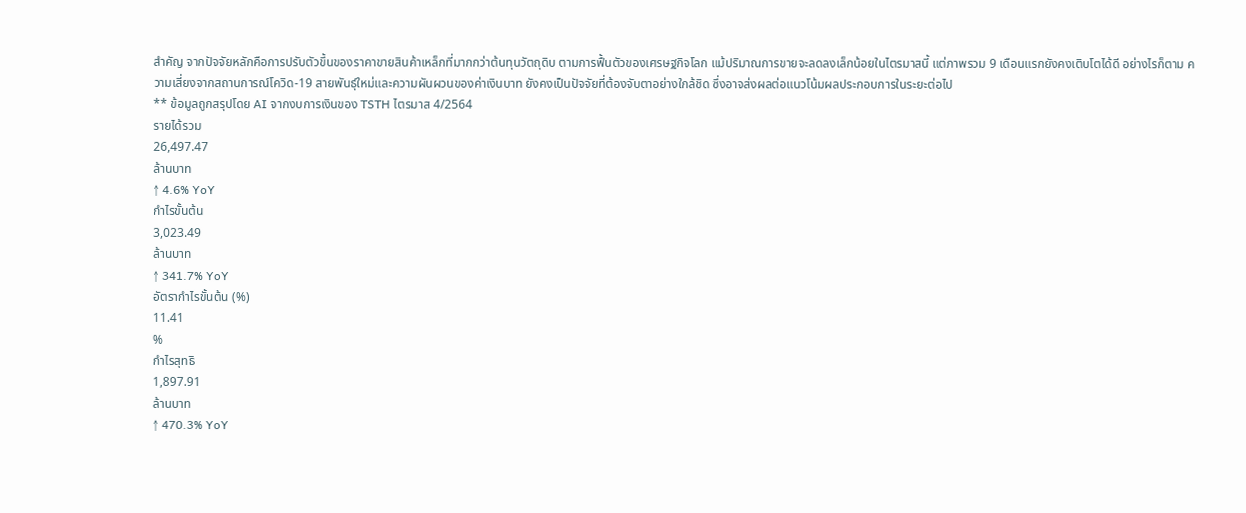สำคัญ จากปัจจัยหลักคือการปรับตัวขึ้นของราคาขายสินค้าเหล็กที่มากกว่าต้นทุนวัตถุดิบ ตามการฟื้นตัวของเศรษฐกิจโลก แม้ปริมาณการขายจะลดลงเล็กน้อยในไตรมาสนี้ แต่ภาพรวม 9 เดือนแรกยังคงเติบโตได้ดี อย่างไรก็ตาม ความเสี่ยงจากสถานการณ์โควิด-19 สายพันธุ์ใหม่และความผันผวนของค่าเงินบาท ยังคงเป็นปัจจัยที่ต้องจับตาอย่างใกล้ชิด ซึ่งอาจส่งผลต่อแนวโน้มผลประกอบการในระยะต่อไป
** ข้อมูลถูกสรุปโดย AI จากงบการเงินของ TSTH ไตรมาส 4/2564
รายได้รวม
26,497.47
ล้านบาท
↑ 4.6% YoY
กำไรขั้นต้น
3,023.49
ล้านบาท
↑ 341.7% YoY
อัตรากำไรขั้นต้น (%)
11.41
%
กำไรสุทธิ
1,897.91
ล้านบาท
↑ 470.3% YoY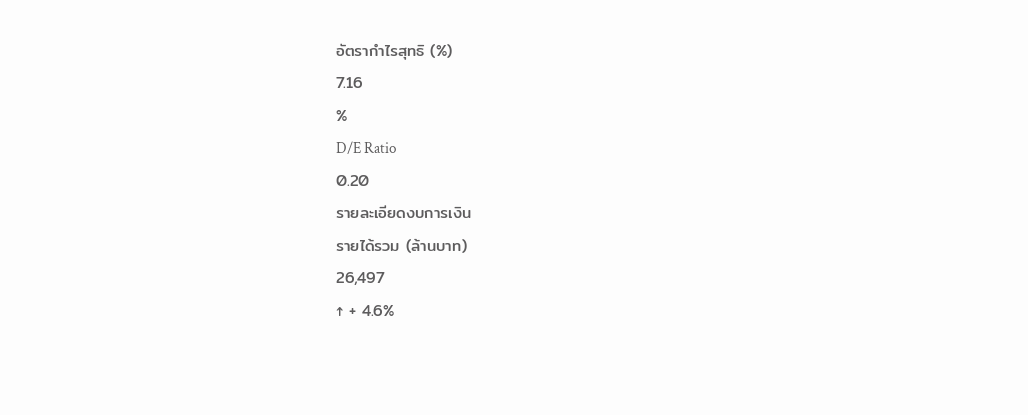อัตรากำไรสุทธิ (%)
7.16
%
D/E Ratio
0.20
รายละเอียดงบการเงิน
รายได้รวม (ล้านบาท)
26,497
↑ + 4.6%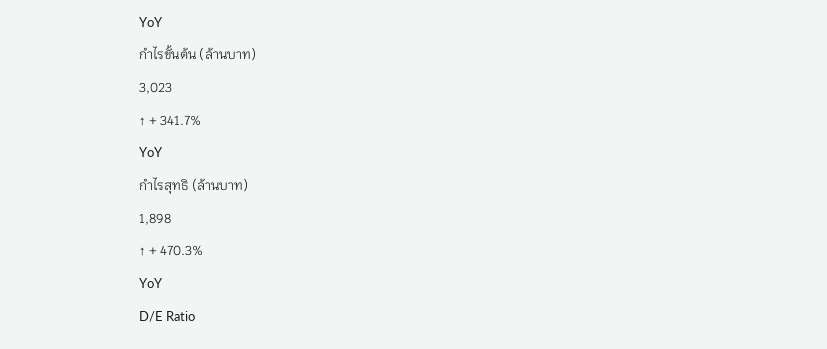YoY
กำไรขั้นต้น (ล้านบาท)
3,023
↑ + 341.7%
YoY
กำไรสุทธิ (ล้านบาท)
1,898
↑ + 470.3%
YoY
D/E Ratio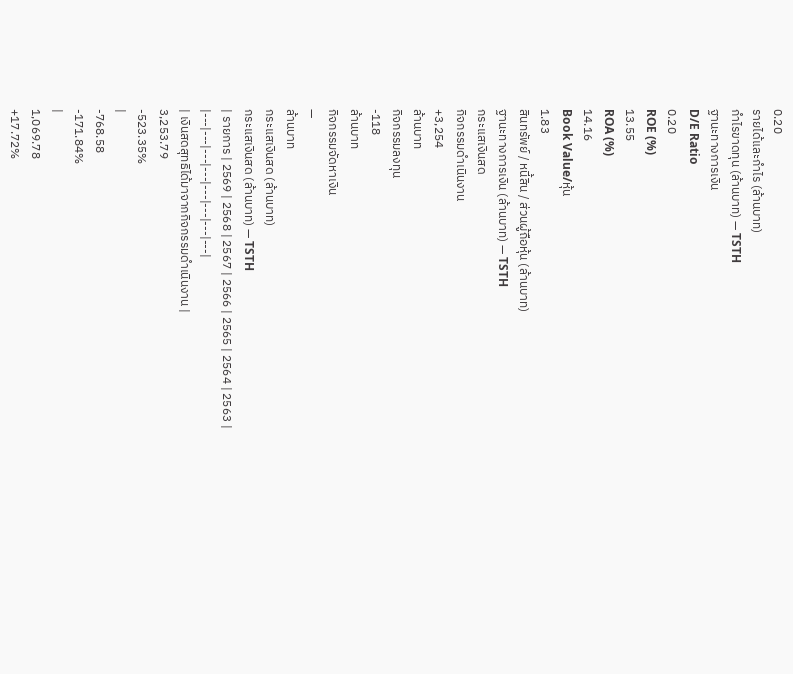0.20
รายได้และกำไร (ล้านบาท)
กำไรขาดทุน (ล้านบาท) — TSTH
ฐานะทางการเงิน
D/E Ratio
0.20
ROE (%)
13.55
ROA (%)
14.16
Book Value/หุ้น
1.83
สินทรัพย์ / หนี้สิน / ส่วนผู้ถือหุ้น (ล้านบาท)
ฐานะทางการเงิน (ล้านบาท) — TSTH
กระแสเงินสด
กิจกรรมดำเนินงาน
+3,254
ล้านบาท
กิจกรรมลงทุน
-118
ล้านบาท
กิจกรรมจัดหาเงิน
—
ล้านบาท
กระแสเงินสด (ล้านบาท)
กระแสเงินสด (ล้านบาท) — TSTH
| รายการ | 2569 | 2568 | 2567 | 2566 | 2565 | 2564 | 2563 |
|---|---|---|---|---|---|---|---|
| เงินสดสุทธิได้มาจากกิจกรรมดำเนินงาน |
3,253.79
-523.35%
|
-768.58
-171.84%
|
1,069.78
+17.72%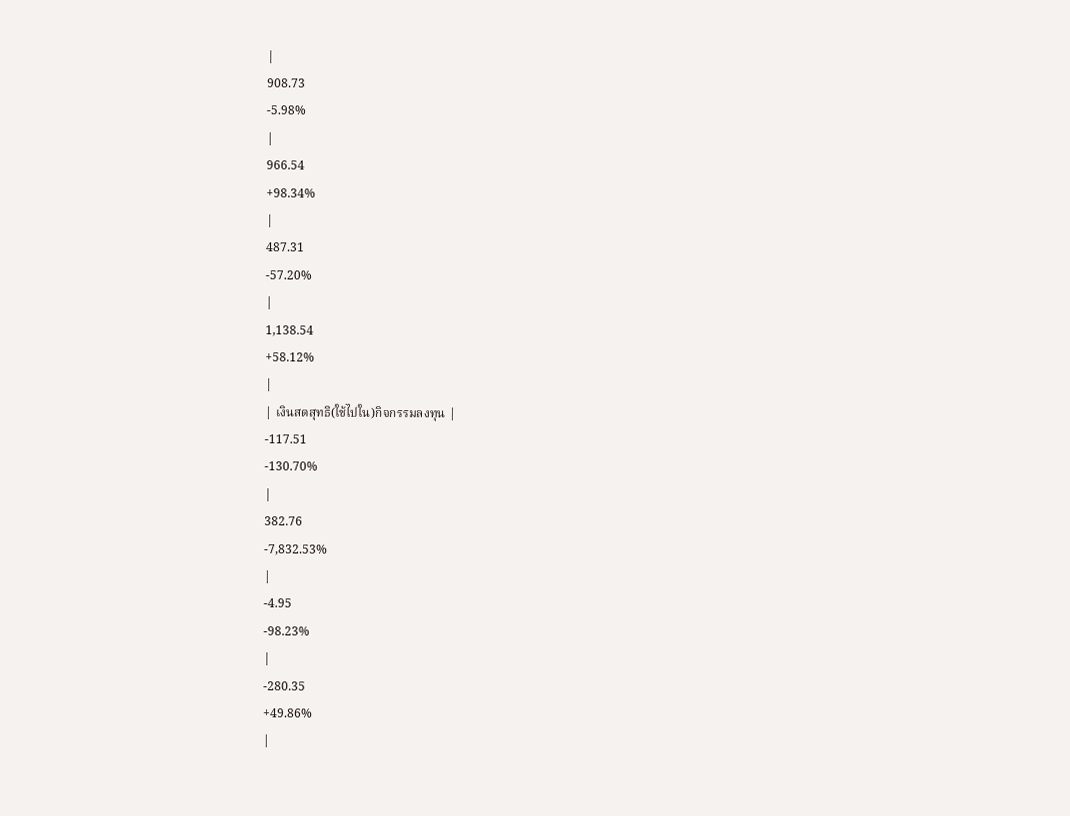|
908.73
-5.98%
|
966.54
+98.34%
|
487.31
-57.20%
|
1,138.54
+58.12%
|
| เงินสดสุทธิ(ใช้ไปใน)กิจกรรมลงทุน |
-117.51
-130.70%
|
382.76
-7,832.53%
|
-4.95
-98.23%
|
-280.35
+49.86%
|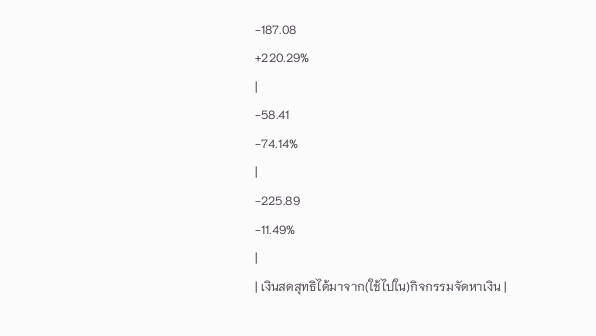-187.08
+220.29%
|
-58.41
-74.14%
|
-225.89
-11.49%
|
| เงินสดสุทธิได้มาจาก(ใช้ไปใน)กิจกรรมจัดหาเงิน |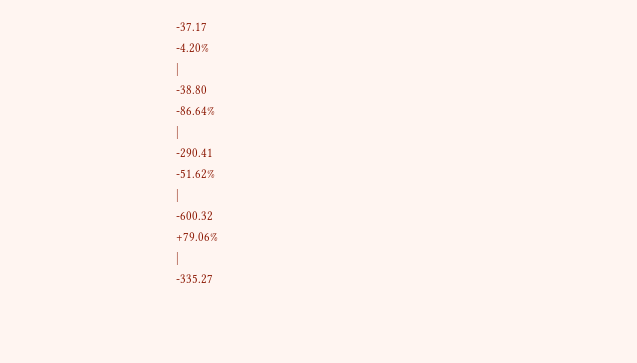-37.17
-4.20%
|
-38.80
-86.64%
|
-290.41
-51.62%
|
-600.32
+79.06%
|
-335.27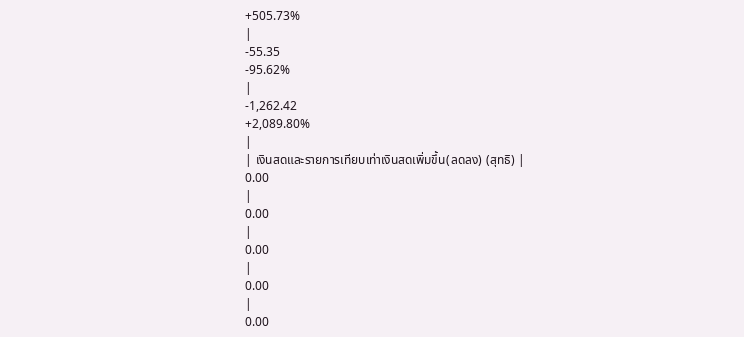+505.73%
|
-55.35
-95.62%
|
-1,262.42
+2,089.80%
|
| เงินสดและรายการเทียบเท่าเงินสดเพิ่มขึ้น(ลดลง) (สุทธิ) |
0.00
|
0.00
|
0.00
|
0.00
|
0.00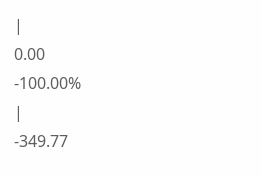|
0.00
-100.00%
|
-349.77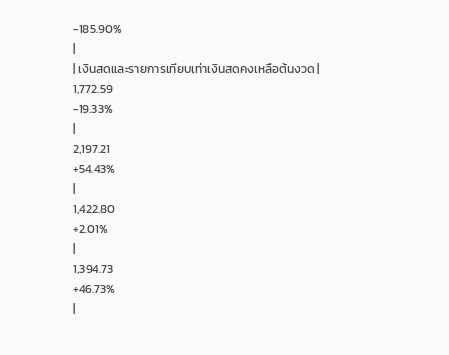-185.90%
|
| เงินสดและรายการเทียบเท่าเงินสดคงเหลือต้นงวด |
1,772.59
-19.33%
|
2,197.21
+54.43%
|
1,422.80
+2.01%
|
1,394.73
+46.73%
|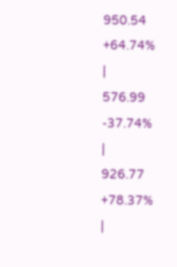950.54
+64.74%
|
576.99
-37.74%
|
926.77
+78.37%
|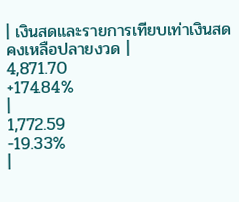| เงินสดและรายการเทียบเท่าเงินสดคงเหลือปลายงวด |
4,871.70
+174.84%
|
1,772.59
-19.33%
|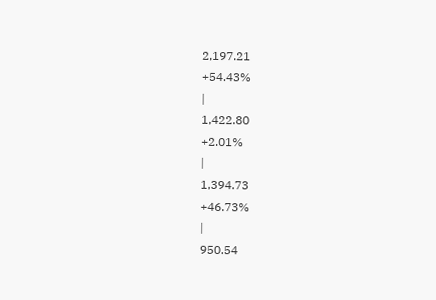2,197.21
+54.43%
|
1,422.80
+2.01%
|
1,394.73
+46.73%
|
950.54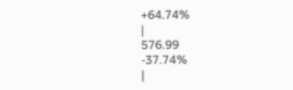+64.74%
|
576.99
-37.74%
|